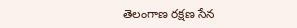తెలంగాణ రక్షణ సేన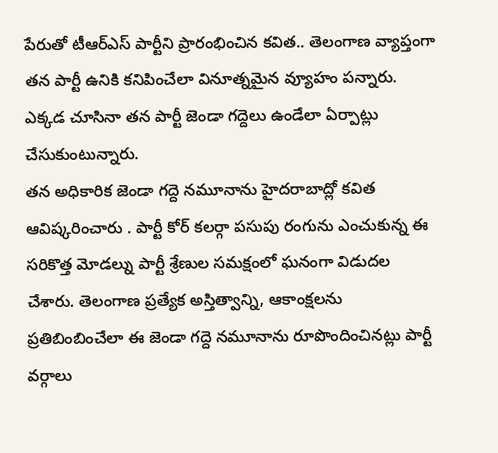పేరుతో టీఆర్ఎస్ పార్టీని ప్రారంభించిన కవిత.. తెలంగాణ వ్యాప్తంగా తన పార్టీ ఉనికి కనిపించేలా వినూత్నమైన వ్యూహం పన్నారు. ఎక్కడ చూసినా తన పార్టీ జెండా గద్దెలు ఉండేలా ఏర్పాట్లు చేసుకుంటున్నారు.
తన అధికారిక జెండా గద్దె నమూనాను హైదరాబాద్లో కవిత ఆవిష్కరించారు . పార్టీ కోర్ కలర్గా పసుపు రంగును ఎంచుకున్న ఈ సరికొత్త మోడల్ను పార్టీ శ్రేణుల సమక్షంలో ఘనంగా విడుదల చేశారు. తెలంగాణ ప్రత్యేక అస్తిత్వాన్ని, ఆకాంక్షలను ప్రతిబింబించేలా ఈ జెండా గద్దె నమూనాను రూపొందించినట్లు పార్టీ వర్గాలు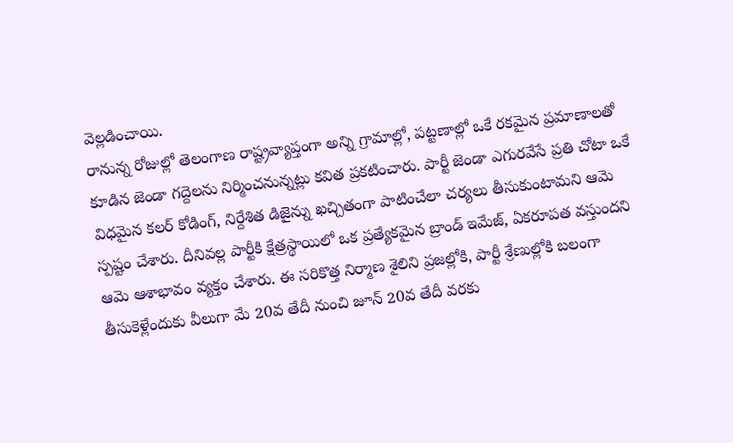వెల్లడించాయి.
రానున్న రోజుల్లో తెలంగాణ రాష్ట్రవ్యాప్తంగా అన్ని గ్రామాల్లో, పట్టణాల్లో ఒకే రకమైన ప్రమాణాలతో కూడిన జెండా గద్దెలను నిర్మించనున్నట్లు కవిత ప్రకటించారు. పార్టీ జెండా ఎగురవేసే ప్రతి చోటా ఒకే విధమైన కలర్ కోడింగ్, నిర్దేశిత డిజైన్ను ఖచ్చితంగా పాటించేలా చర్యలు తీసుకుంటామని ఆమె స్పష్టం చేశారు. దీనివల్ల పార్టీకి క్షేత్రస్థాయిలో ఒక ప్రత్యేకమైన బ్రాండ్ ఇమేజ్, ఏకరూపత వస్తుందని ఆమె ఆశాభావం వ్యక్తం చేశారు. ఈ సరికొత్త నిర్మాణ శైలిని ప్రజల్లోకి, పార్టీ శ్రేణుల్లోకి బలంగా తీసుకెళ్లేందుకు వీలుగా మే 20వ తేదీ నుంచి జూన్ 20వ తేదీ వరకు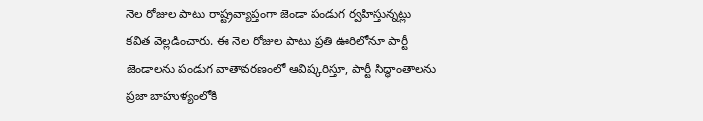నెల రోజుల పాటు రాష్ట్రవ్యాప్తంగా జెండా పండుగ ర్వహిస్తున్నట్లు కవిత వెల్లడించారు. ఈ నెల రోజుల పాటు ప్రతి ఊరిలోనూ పార్టీ జెండాలను పండుగ వాతావరణంలో ఆవిష్కరిస్తూ, పార్టీ సిద్ధాంతాలను ప్రజా బాహుళ్యంలోకి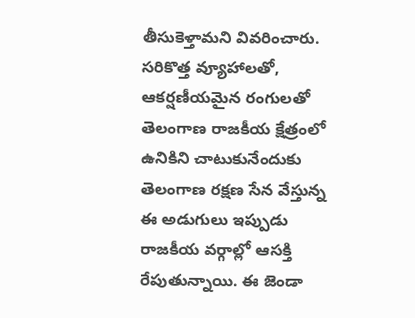తీసుకెళ్తామని వివరించారు.
సరికొత్త వ్యూహాలతో, ఆకర్షణీయమైన రంగులతో తెలంగాణ రాజకీయ క్షేత్రంలో ఉనికిని చాటుకునేందుకు తెలంగాణ రక్షణ సేన వేస్తున్న ఈ అడుగులు ఇప్పుడు రాజకీయ వర్గాల్లో ఆసక్తి రేపుతున్నాయి. ఈ జెండా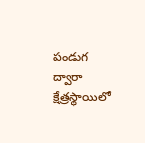పండుగ ద్వారా క్షేత్రస్థాయిలో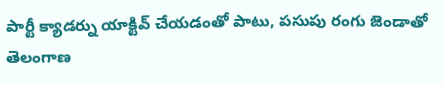పార్టీ క్యాడర్ను యాక్టివ్ చేయడంతో పాటు, పసుపు రంగు జెండాతో తెలంగాణ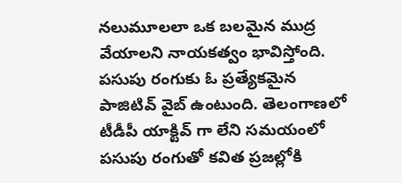నలుమూలలా ఒక బలమైన ముద్ర వేయాలని నాయకత్వం భావిస్తోంది. పసుపు రంగుకు ఓ ప్రత్యేకమైన పాజిటివ్ వైబ్ ఉంటుంది. తెలంగాణలో టీడీపీ యాక్టివ్ గా లేని సమయంలో పసుపు రంగుతో కవిత ప్రజల్లోకి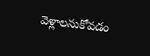వెళ్లాలనుకోవడం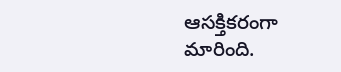ఆసక్తికరంగా మారింది.